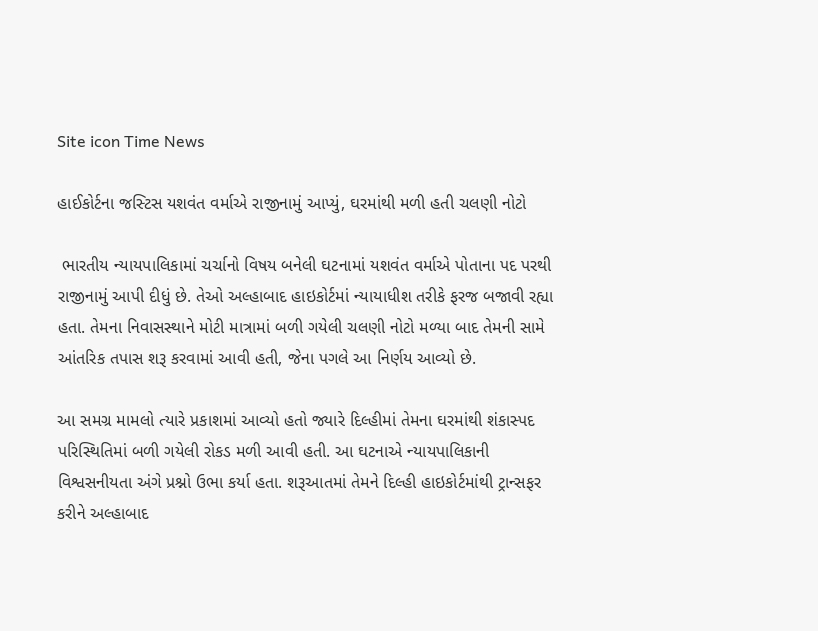Site icon Time News

હાઈકોર્ટના જસ્ટિસ યશવંત વર્માએ રાજીનામું આપ્યું, ઘરમાંથી મળી હતી ચલણી નોટો

 ભારતીય ન્યાયપાલિકામાં ચર્ચાનો વિષય બનેલી ઘટનામાં યશવંત વર્માએ પોતાના પદ પરથી રાજીનામું આપી દીધું છે. તેઓ અલ્હાબાદ હાઇકોર્ટમાં ન્યાયાધીશ તરીકે ફરજ બજાવી રહ્યા હતા. તેમના નિવાસસ્થાને મોટી માત્રામાં બળી ગયેલી ચલણી નોટો મળ્યા બાદ તેમની સામે આંતરિક તપાસ શરૂ કરવામાં આવી હતી, જેના પગલે આ નિર્ણય આવ્યો છે.

આ સમગ્ર મામલો ત્યારે પ્રકાશમાં આવ્યો હતો જ્યારે દિલ્હીમાં તેમના ઘરમાંથી શંકાસ્પદ પરિસ્થિતિમાં બળી ગયેલી રોકડ મળી આવી હતી. આ ઘટનાએ ન્યાયપાલિકાની વિશ્વસનીયતા અંગે પ્રશ્નો ઉભા કર્યા હતા. શરૂઆતમાં તેમને દિલ્હી હાઇકોર્ટમાંથી ટ્રાન્સફર કરીને અલ્હાબાદ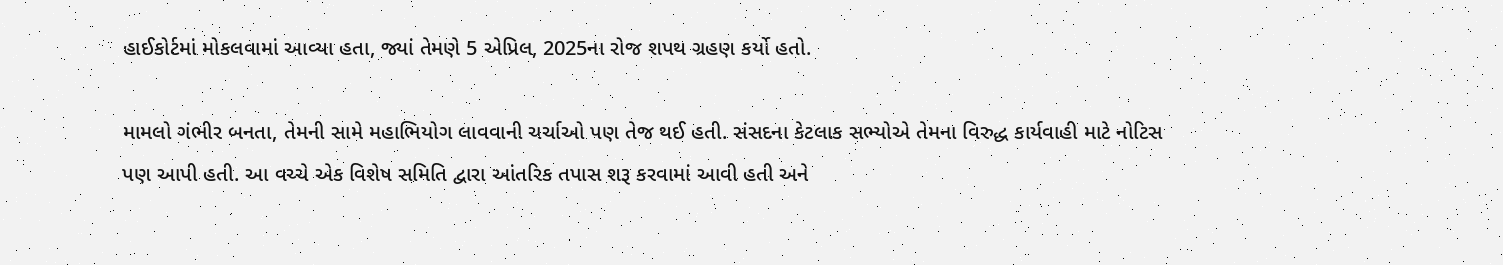હાઈકોર્ટમાં મોકલવામાં આવ્યા હતા, જ્યાં તેમણે 5 એપ્રિલ, 2025ના રોજ શપથ ગ્રહણ કર્યો હતો.

મામલો ગંભીર બનતા, તેમની સામે મહાભિયોગ લાવવાની ચર્ચાઓ પણ તેજ થઈ હતી. સંસદના કેટલાક સભ્યોએ તેમના વિરુદ્ધ કાર્યવાહી માટે નોટિસ પણ આપી હતી. આ વચ્ચે એક વિશેષ સમિતિ દ્વારા આંતરિક તપાસ શરૂ કરવામાં આવી હતી અને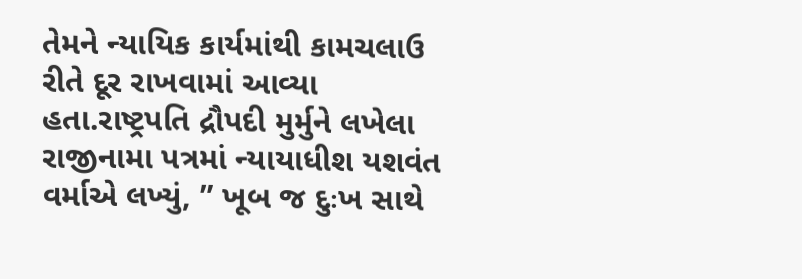તેમને ન્યાયિક કાર્યમાંથી કામચલાઉ રીતે દૂર રાખવામાં આવ્યા હતા.રાષ્ટ્રપતિ દ્રૌપદી મુર્મુને લખેલા રાજીનામા પત્રમાં ન્યાયાધીશ યશવંત વર્માએ લખ્યું, ” ખૂબ જ દુઃખ સાથે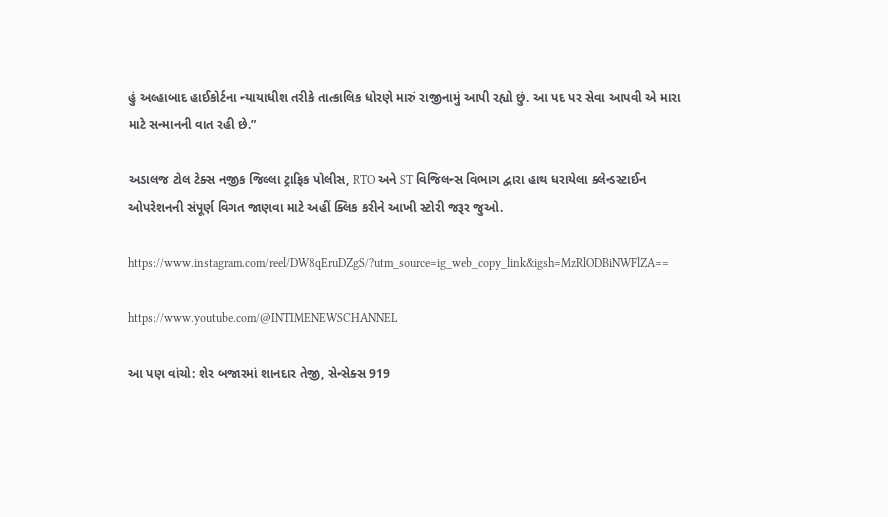હું અલ્હાબાદ હાઈકોર્ટના ન્યાયાધીશ તરીકે તાત્કાલિક ધોરણે મારું રાજીનામું આપી રહ્યો છું. આ પદ પર સેવા આપવી એ મારા માટે સન્માનની વાત રહી છે.”

અડાલજ ટોલ ટેક્સ નજીક જિલ્લા ટ્રાફિક પોલીસ, RTO અને ST વિજિલન્સ વિભાગ દ્વારા હાથ ધરાયેલા ક્લેન્ડસ્ટાઈન ઓપરેશનની સંપૂર્ણ વિગત જાણવા માટે અહીં ક્લિક કરીને આખી સ્ટોરી જરૂર જુઓ.

https://www.instagram.com/reel/DW8qEruDZgS/?utm_source=ig_web_copy_link&igsh=MzRlODBiNWFlZA==

https://www.youtube.com/@INTIMENEWSCHANNEL

આ પણ વાંચો: શેર બજારમાં શાનદાર તેજી, સેન્સેક્સ 919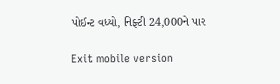પોઈન્ટ વધ્યો, નિફ્ટી 24,000ને પાર

Exit mobile version